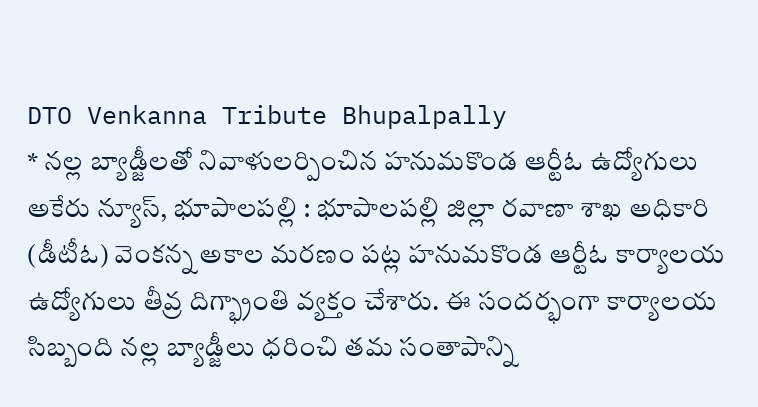DTO Venkanna Tribute Bhupalpally
* నల్ల బ్యాడ్జీలతో నివాళులర్పించిన హనుమకొండ ఆర్టీఓ ఉద్యోగులు
అకేరు న్యూస్, భూపాలపల్లి : భూపాలపల్లి జిల్లా రవాణా శాఖ అధికారి (డీటీఓ) వెంకన్న అకాల మరణం పట్ల హనుమకొండ ఆర్టీఓ కార్యాలయ ఉద్యోగులు తీవ్ర దిగ్భ్రాంతి వ్యక్తం చేశారు. ఈ సందర్భంగా కార్యాలయ సిబ్బంది నల్ల బ్యాడ్జీలు ధరించి తమ సంతాపాన్ని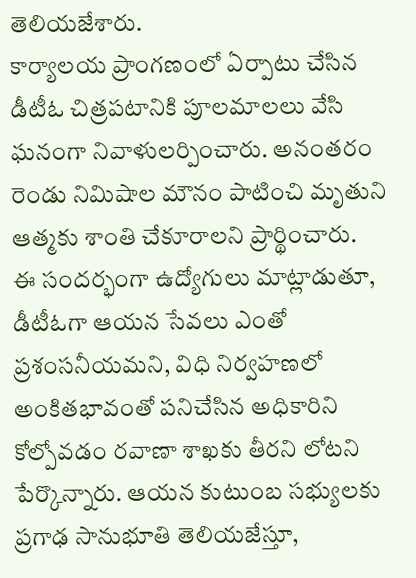తెలియజేశారు.
కార్యాలయ ప్రాంగణంలో ఏర్పాటు చేసిన డీటీఓ చిత్రపటానికి పూలమాలలు వేసి ఘనంగా నివాళులర్పించారు. అనంతరం రెండు నిమిషాల మౌనం పాటించి మృతుని ఆత్మకు శాంతి చేకూరాలని ప్రార్థించారు.
ఈ సందర్భంగా ఉద్యోగులు మాట్లాడుతూ, డీటీఓగా ఆయన సేవలు ఎంతో ప్రశంసనీయమని, విధి నిర్వహణలో అంకితభావంతో పనిచేసిన అధికారిని కోల్పోవడం రవాణా శాఖకు తీరని లోటని పేర్కొన్నారు. ఆయన కుటుంబ సభ్యులకు ప్రగాఢ సానుభూతి తెలియజేస్తూ,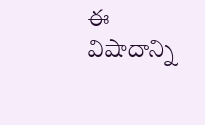ఈ విషాదాన్ని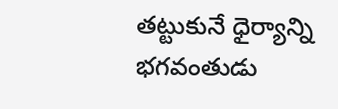తట్టుకునే ధైర్యాన్ని భగవంతుడు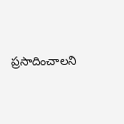ప్రసాదించాలని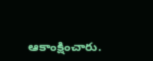ఆకాంక్షించారు.